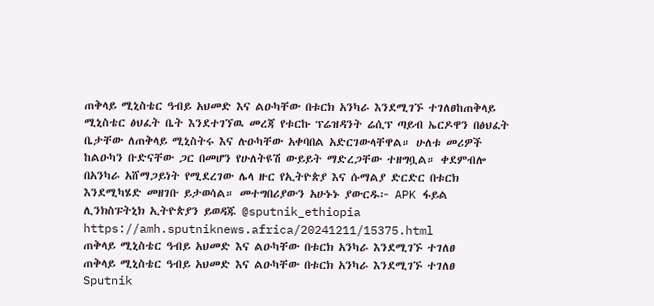ጠቅላይ ሚኒስቴር ዓብይ አህመድ እና ልዑካቸው በቱርክ አንካራ እንደሚገኙ ተገለፀከጠቅላይ ሚኒስቴር ፅህፈት ቤት እንደተገኘዉ መረጃ የቱርኩ ፕሬዝዳንት ሬሲፕ ጣይብ ኤርዶዋን በፅህፈት ቤታቸው ለጠቅላይ ሚኒስትሩ እና ሉዑካቸው አቀባበል አድርገውላቸዋል። ሁለቱ መሪዎች ከልዑካን ቡድናቸው ጋር በመሆን የሁለትዩሽ ውይይት ማድረጋቸው ተዘግቧል። ቀደምብሎ በአንካራ አሸማጋይነት የሚደረገው ሌላ ዙር የኢትዮጵያ እና ሱማልያ ድርድር በቱርክ እንደሚካሄድ መዘገቡ ይታወሳል። መተግበሪያውን አሁኑኑ ያውርዱ፦ APK ፋይል ሊንክስፑትኒክ ኢትዮጵያን ይወዳጁ @sputnik_ethiopia
https://amh.sputniknews.africa/20241211/15375.html
ጠቅላይ ሚኒስቴር ዓብይ አህመድ እና ልዑካቸው በቱርክ አንካራ እንደሚገኙ ተገለፀ
ጠቅላይ ሚኒስቴር ዓብይ አህመድ እና ልዑካቸው በቱርክ አንካራ እንደሚገኙ ተገለፀ
Sputnik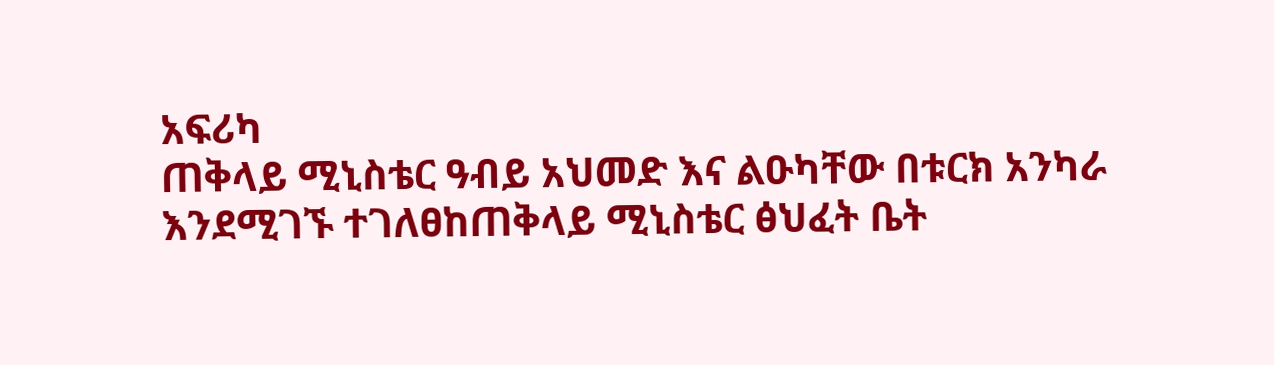አፍሪካ
ጠቅላይ ሚኒስቴር ዓብይ አህመድ እና ልዑካቸው በቱርክ አንካራ እንደሚገኙ ተገለፀከጠቅላይ ሚኒስቴር ፅህፈት ቤት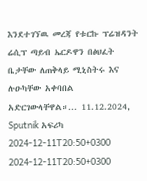እንደተገኘዉ መረጃ የቱርኩ ፕሬዝዳንት ሬሲፕ ጣይብ ኤርዶዋን በፅህፈት ቤታቸው ለጠቅላይ ሚኒስትሩ እና ሉዑካቸው አቀባበል አድርገውላቸዋል።... 11.12.2024, Sputnik አፍሪካ
2024-12-11T20:50+0300
2024-12-11T20:50+0300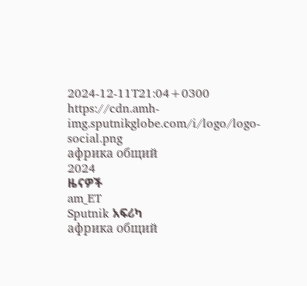2024-12-11T21:04+0300
https://cdn.amh-img.sputnikglobe.com/i/logo/logo-social.png
африка общий
2024
ዜናዎች
am_ET
Sputnik አፍሪካ
африка общий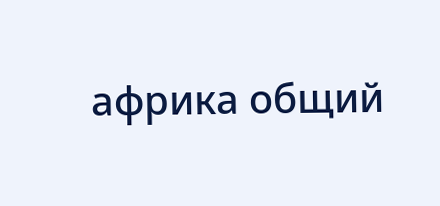африка общий